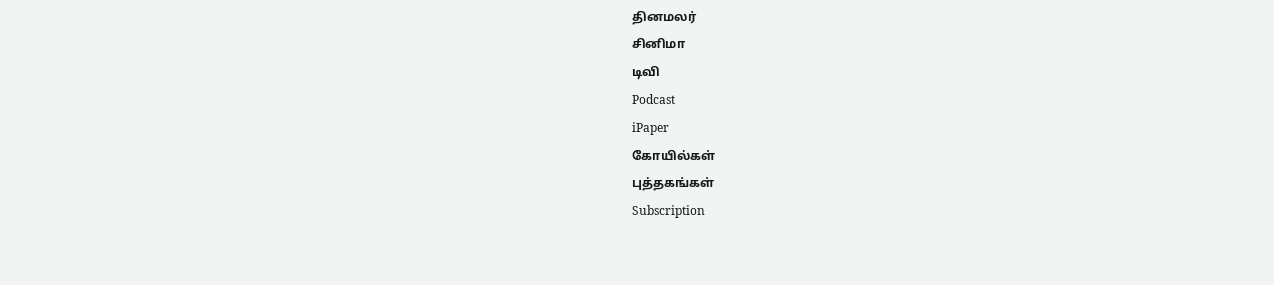தினமலர்
சினிமா
டிவி
Podcast
iPaper
கோயில்கள்
புத்தகங்கள்
Subscription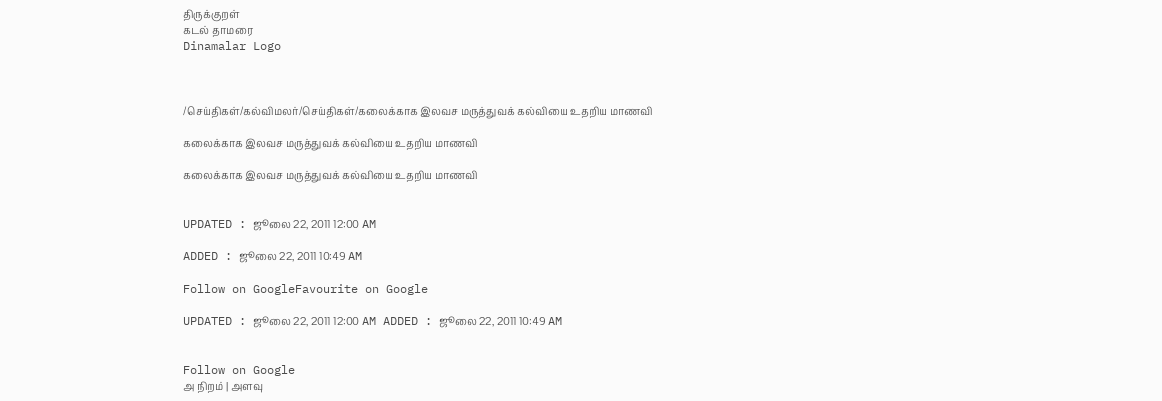திருக்குறள்
கடல் தாமரை
Dinamalar Logo



/செய்திகள்/கல்விமலர்/செய்திகள்/கலைக்காக இலவச மருத்துவக் கல்வியை உதறிய மாணவி

கலைக்காக இலவச மருத்துவக் கல்வியை உதறிய மாணவி

கலைக்காக இலவச மருத்துவக் கல்வியை உதறிய மாணவி


UPDATED : ஜூலை 22, 2011 12:00 AM

ADDED : ஜூலை 22, 2011 10:49 AM

Follow on GoogleFavourite on Google

UPDATED : ஜூலை 22, 2011 12:00 AM ADDED : ஜூலை 22, 2011 10:49 AM


Follow on Google
அ நிறம் | அளவு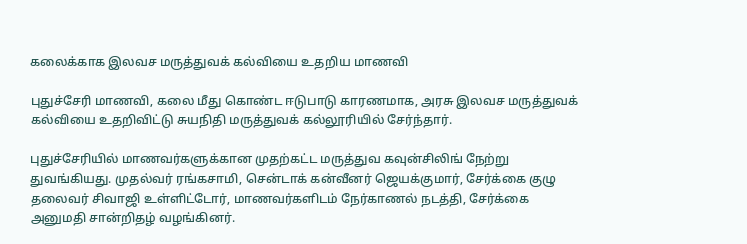கலைக்காக இலவச மருத்துவக் கல்வியை உதறிய மாணவி

புதுச்சேரி மாணவி, கலை மீது கொண்ட ஈடுபாடு காரணமாக, அரசு இலவச மருத்துவக் கல்வியை உதறிவிட்டு சுயநிதி மருத்துவக் கல்லூரியில் சேர்ந்தார்.

புதுச்சேரியில் மாணவர்களுக்கான முதற்கட்ட மருத்துவ கவுன்சிலிங் நேற்று துவங்கியது. முதல்வர் ரங்கசாமி, சென்டாக் கன்வீனர் ஜெயக்குமார், சேர்க்கை குழு தலைவர் சிவாஜி உள்ளிட்டோர், மாணவர்களிடம் நேர்காணல் நடத்தி, சேர்க்கை அனுமதி சான்றிதழ் வழங்கினர்.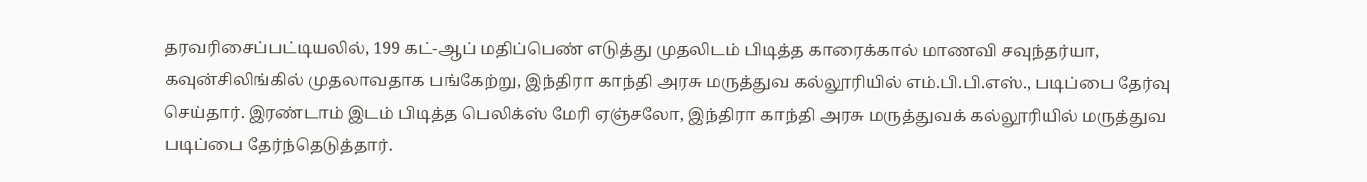தரவரிசைப்பட்டியலில், 199 கட்-ஆப் மதிப்பெண் எடுத்து முதலிடம் பிடித்த காரைக்கால் மாணவி சவுந்தர்யா, கவுன்சிலிங்கில் முதலாவதாக பங்கேற்று, இந்திரா காந்தி அரசு மருத்துவ கல்லூரியில் எம்.பி.பி.எஸ்., படிப்பை தேர்வு செய்தார். இரண்டாம் இடம் பிடித்த பெலிக்ஸ் மேரி ஏஞ்சலோ, இந்திரா காந்தி அரசு மருத்துவக் கல்லூரியில் மருத்துவ படிப்பை தேர்ந்தெடுத்தார்.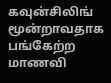கவுன்சிலிங் மூன்றாவதாக பங்கேற்ற மாணவி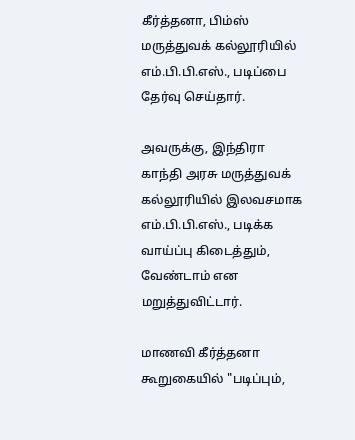கீர்த்தனா, பிம்ஸ் மருத்துவக் கல்லூரியில் எம்.பி.பி.எஸ்., படிப்பை தேர்வு செய்தார்.

அவருக்கு, இந்திரா காந்தி அரசு மருத்துவக் கல்லூரியில் இலவசமாக எம்.பி.பி.எஸ்., படிக்க வாய்ப்பு கிடைத்தும், வேண்டாம் என மறுத்துவிட்டார்.

மாணவி கீர்த்தனா கூறுகையில் "படிப்பும்,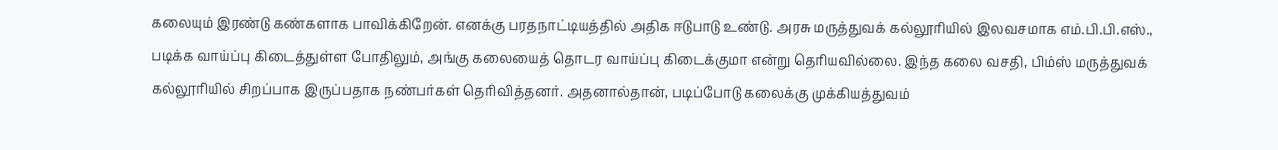கலையும் இரண்டு கண்களாக பாவிக்கிறேன். எனக்கு பரதநாட்டியத்தில் அதிக ஈடுபாடு உண்டு. அரசு மருத்துவக் கல்லூரியில் இலவசமாக எம்.பி.பி.எஸ்., படிக்க வாய்ப்பு கிடைத்துள்ள போதிலும், அங்கு கலையைத் தொடர வாய்ப்பு கிடைக்குமா என்று தெரியவில்லை. இந்த கலை வசதி, பிம்ஸ் மருத்துவக் கல்லூரியில் சிறப்பாக இருப்பதாக நண்பர்கள் தெரிவித்தனர். அதனால்தான், படிப்போடு கலைக்கு முக்கியத்துவம்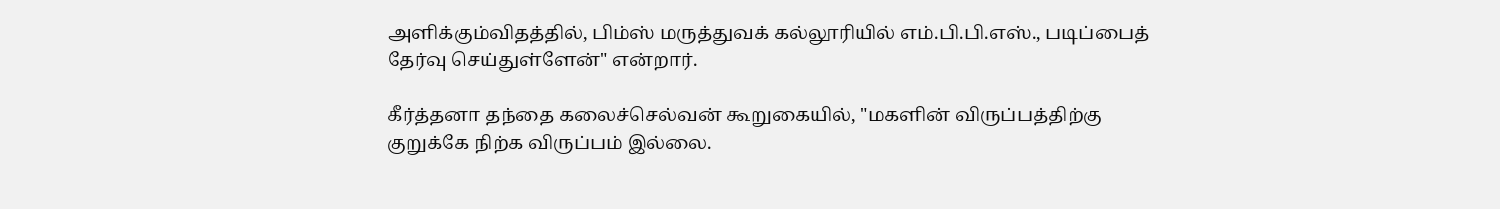அளிக்கும்விதத்தில், பிம்ஸ் மருத்துவக் கல்லூரியில் எம்.பி.பி.எஸ்., படிப்பைத் தேர்வு செய்துள்ளேன்" என்றார்.

கீர்த்தனா தந்தை கலைச்செல்வன் கூறுகையில், "மகளின் விருப்பத்திற்கு குறுக்கே நிற்க விருப்பம் இல்லை.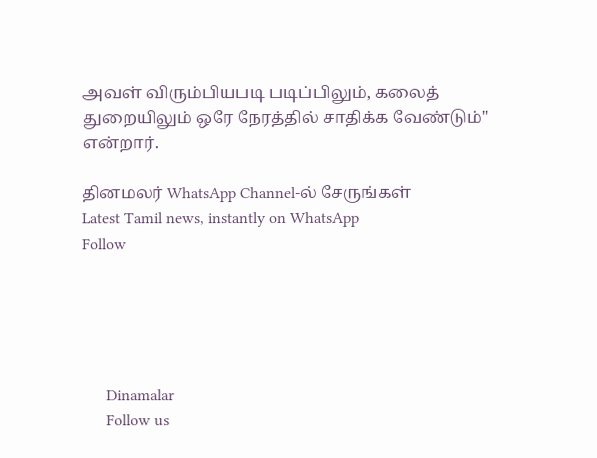அவள் விரும்பியபடி படிப்பிலும், கலைத் துறையிலும் ஒரே நேரத்தில் சாதிக்க வேண்டும்" என்றார்.

தினமலர் WhatsApp Channel-ல் சேருங்கள்
Latest Tamil news, instantly on WhatsApp
Follow





      Dinamalar
      Follow us